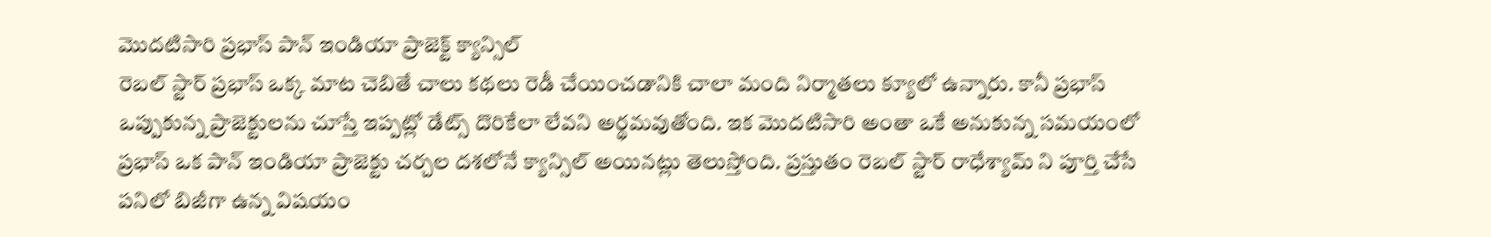మొదటిసారి ప్రభాస్ పాన్ ఇండియా ప్రాజెక్ట్ క్యాన్సిల్
రెబల్ స్టార్ ప్రభాస్ ఒక్క మాట చెబితే చాలు కథలు రెడీ చేయించడానికి చాలా మంది నిర్మాతలు క్యూలో ఉన్నారు. కానీ ప్రభాస్ ఒప్పుకున్న ప్రాజెక్టులను చూస్తే ఇప్పట్లో డేట్స్ దొరికేలా లేవని అర్థమవుతోంది. ఇక మొదటిసారి అంతా ఒకే అనుకున్న సమయంలో ప్రభాస్ ఒక పాన్ ఇండియా ప్రాజెక్టు చర్చల దశలోనే క్యాన్సిల్ అయినట్లు తెలుస్తోంది. ప్రస్తుతం రెబల్ స్టార్ రాధేశ్యామ్ ని పూర్తి చేసే పనిలో బిజీగా ఉన్న విషయం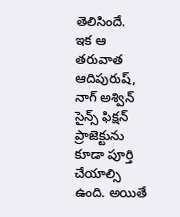తెలిసిందే.
ఇక ఆ తరువాత ఆదిపురుష్, నాగ్ అశ్విన్ సైన్స్ ఫిక్షన్ ప్రాజెక్టును కూడా పూర్తి చేయాల్సి ఉంది. అయితే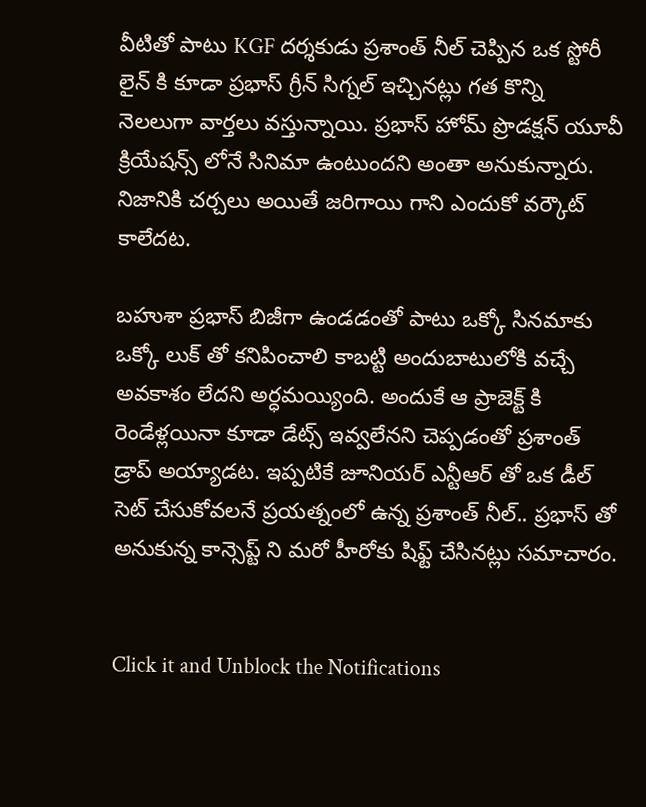వీటితో పాటు KGF దర్శకుడు ప్రశాంత్ నీల్ చెప్పిన ఒక స్టోరీ లైన్ కి కూడా ప్రభాస్ గ్రీన్ సిగ్నల్ ఇచ్చినట్లు గత కొన్ని నెలలుగా వార్తలు వస్తున్నాయి. ప్రభాస్ హోమ్ ప్రొడక్షన్ యూవీ క్రియేషన్స్ లోనే సినిమా ఉంటుందని అంతా అనుకున్నారు. నిజానికి చర్చలు అయితే జరిగాయి గాని ఎందుకో వర్కౌట్ కాలేదట.

బహుశా ప్రభాస్ బిజీగా ఉండడంతో పాటు ఒక్కో సినమాకు ఒక్కో లుక్ తో కనిపించాలి కాబట్టి అందుబాటులోకి వచ్చే అవకాశం లేదని అర్ధమయ్యింది. అందుకే ఆ ప్రాజెక్ట్ కి రెండేళ్లయినా కూడా డేట్స్ ఇవ్వలేనని చెప్పడంతో ప్రశాంత్ డ్రాప్ అయ్యాడట. ఇప్పటికే జూనియర్ ఎన్టీఆర్ తో ఒక డీల్ సెట్ చేసుకోవలనే ప్రయత్నంలో ఉన్న ప్రశాంత్ నీల్.. ప్రభాస్ తో అనుకున్న కాన్సెప్ట్ ని మరో హీరోకు షిఫ్ట్ చేసినట్లు సమాచారం.


Click it and Unblock the Notifications